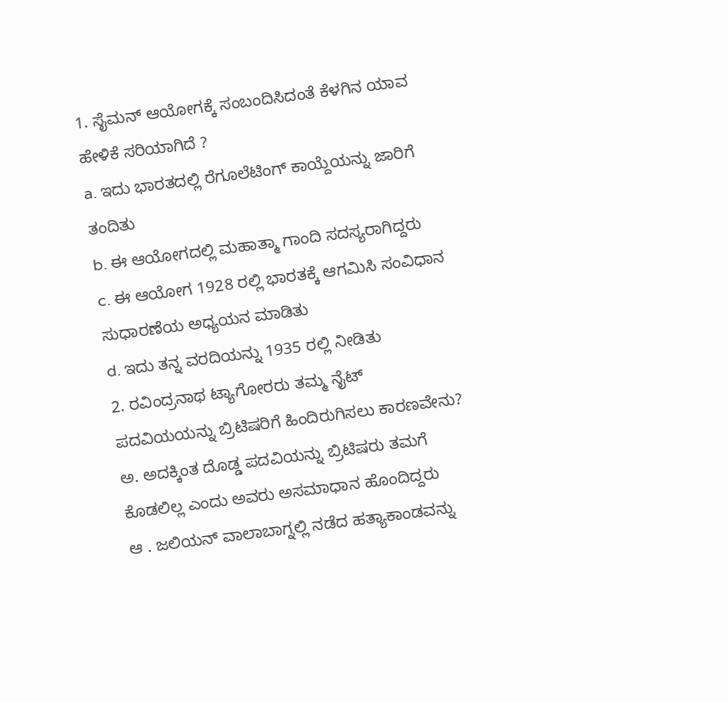1. ಸೈಮನ್ ಆಯೋಗಕ್ಕೆ ಸಂಬಂದಿಸಿದಂತೆ ಕೆಳಗಿನ ಯಾವ ಹೇಳಿಕೆ ಸರಿಯಾಗಿದೆ ?
a. ಇದು ಭಾರತದಲ್ಲಿ ರೆಗೂಲೆಟಿಂಗ್ ಕಾಯ್ದೆಯನ್ನು ಜಾರಿಗೆ ತಂದಿತು
b. ಈ ಆಯೋಗದಲ್ಲಿ ಮಹಾತ್ಮಾ ಗಾಂದಿ ಸದಸ್ಯರಾಗಿದ್ದರು
c. ಈ ಆಯೋಗ 1928 ರಲ್ಲಿ ಭಾರತಕ್ಕೆ ಆಗಮಿಸಿ ಸಂವಿಧಾನ ಸುಧಾರಣೆಯ ಅಧ್ಯಯನ ಮಾಡಿತು
d. ಇದು ತನ್ನ ವರದಿಯನ್ನು 1935 ರಲ್ಲಿ ನೀಡಿತು
2. ರವಿಂದ್ರನಾಥ ಟ್ಯಾಗೋರರು ತಮ್ಮ ನೈಟ್ ಪದವಿಯಯನ್ನು ಬ್ರಿಟಿಷರಿಗೆ ಹಿಂದಿರುಗಿಸಲು ಕಾರಣವೇನು?
ಅ. ಅದಕ್ಕಿಂತ ದೊಡ್ಡ ಪದವಿಯನ್ನು ಬ್ರಿಟಿಷರು ತಮಗೆ ಕೊಡಲಿಲ್ಲ ಎಂದು ಅವರು ಅಸಮಾಧಾನ ಹೊಂದಿದ್ದರು
ಆ . ಜಲಿಯನ್ ವಾಲಾಬಾಗ್ನಲ್ಲಿ ನಡೆದ ಹತ್ಯಾಕಾಂಡವನ್ನು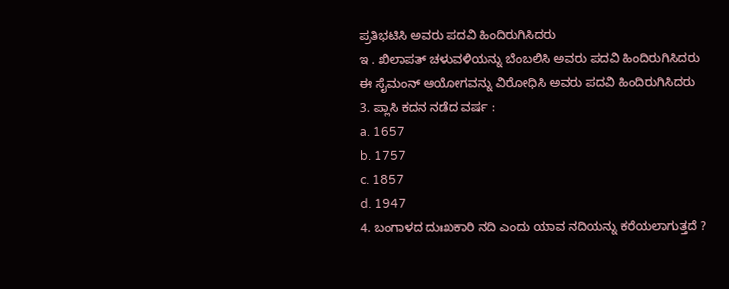ಪ್ರತಿಭಟಿಸಿ ಅವರು ಪದವಿ ಹಿಂದಿರುಗಿಸಿದರು
ಇ . ಖಿಲಾಪತ್ ಚಳುವಳಿಯನ್ನು ಬೆಂಬಲಿಸಿ ಅವರು ಪದವಿ ಹಿಂದಿರುಗಿಸಿದರು
ಈ ಸೈಮಂನ್ ಆಯೋಗವನ್ನು ವಿರೋಧಿಸಿ ಅವರು ಪದವಿ ಹಿಂದಿರುಗಿಸಿದರು
3. ಪ್ಲಾಸಿ ಕದನ ನಡೆದ ವರ್ಷ :
a. 1657
b. 1757
c. 1857
d. 1947
4. ಬಂಗಾಳದ ದುಃಖಕಾರಿ ನದಿ ಎಂದು ಯಾವ ನದಿಯನ್ನು ಕರೆಯಲಾಗುತ್ತದೆ ?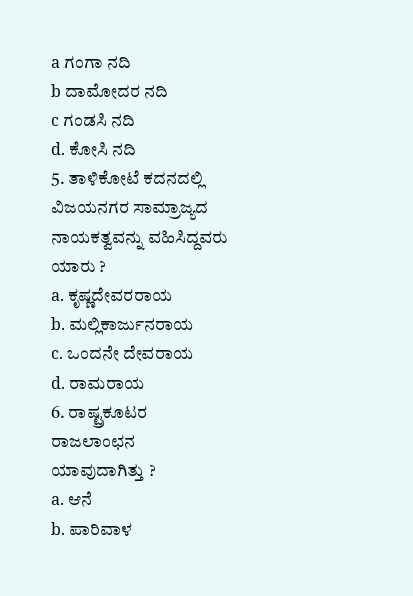a ಗಂಗಾ ನದಿ
b ದಾಮೋದರ ನದಿ
c ಗಂಡಸಿ ನದಿ
d. ಕೋಸಿ ನದಿ
5. ತಾಳಿಕೋಟೆ ಕದನದಲ್ಲಿ ವಿಜಯನಗರ ಸಾಮ್ರಾಜ್ಯದ ನಾಯಕತ್ವವನ್ನು ವಹಿಸಿದ್ದವರು ಯಾರು ?
a. ಕೃಷ್ಣದೇವರರಾಯ
b. ಮಲ್ಲಿಕಾರ್ಜುನರಾಯ
c. ಒಂದನೇ ದೇವರಾಯ
d. ರಾಮರಾಯ
6. ರಾಷ್ಟ್ರಕೂಟರ ರಾಜಲಾಂಛನ ಯಾವುದಾಗಿತ್ತು ?
a. ಆನೆ
b. ಪಾರಿವಾಳ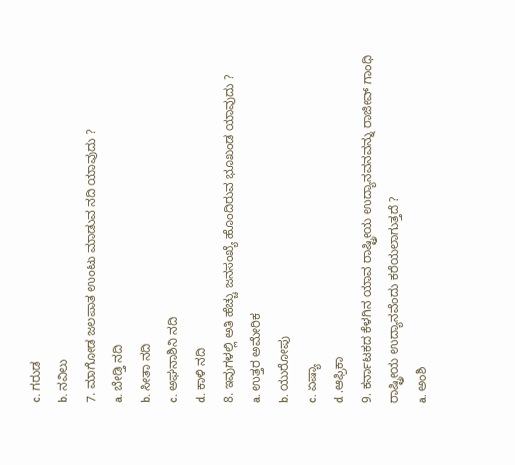c. ಗರುಡ
b. ನವಿಲು
7. ಮಾಗೋಡ ಜಲಪಾತ ಉಂಟು ಮಾಡುವ ನದಿ ಯಾವುದು ?
a. ಬೇಡ್ತಿ ನದಿ
b. ಸೀತಾ ನದಿ
c. ಅಘನಾಶಿನಿ ನದಿ
d. ಕಾಳಿ ನದಿ
8. ಇವುಗಳಲ್ಲಿ ಅತಿ ಹೆಚ್ಚು ಜನಸಂಖ್ಯೆ ಹೊಂದಿರುವ ಭೂಖಂಡ ಯಾವುದು ?
a. ಉತ್ತರ ಅಮೇರಿಕ
b. ಯುರೋಪು
c. ಏಷ್ಯಾ
d .ಆಫ್ರಿಕಾ
9. ಕರ್ನಾಟಕದ ಕೆಳಗಿನ ಯಾವ ರಾಷ್ಟ್ರೀಯ ಉದ್ಯಾನವನವನ್ನು ರಾಜೀವ್ ಗಾಂಧಿ ರಾಷ್ಟ್ರೀಯ ಉದ್ಯಾನವೆಂದು ಕರೆಯಲಾಗುತ್ತದೆ ?
a. ಅಂಶಿ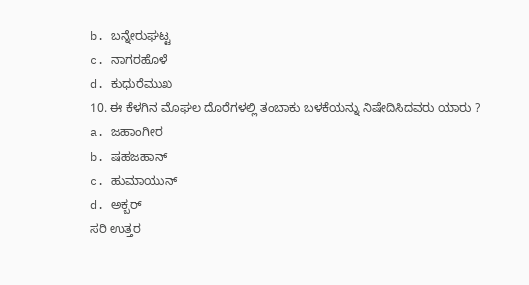b. ಬನ್ನೇರುಘಟ್ಟ
c. ನಾಗರಹೊಳೆ
d. ಕುಧುರೆಮುಖ
10. ಈ ಕೆಳಗಿನ ಮೊಘಲ ದೊರೆಗಳಲ್ಲಿ ತಂಬಾಕು ಬಳಕೆಯನ್ನು ನಿಷೇದಿಸಿದವರು ಯಾರು ?
a. ಜಹಾಂಗೀರ
b. ಷಹಜಹಾನ್
c. ಹುಮಾಯುನ್
d. ಅಕ್ಬರ್
ಸರಿ ಉತ್ತರ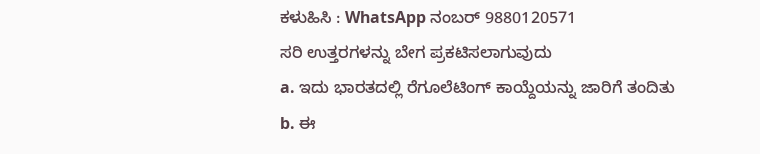ಕಳುಹಿಸಿ : WhatsApp ನಂಬರ್ 9880120571
ಸರಿ ಉತ್ತರಗಳನ್ನು ಬೇಗ ಪ್ರಕಟಿಸಲಾಗುವುದು
a. ಇದು ಭಾರತದಲ್ಲಿ ರೆಗೂಲೆಟಿಂಗ್ ಕಾಯ್ದೆಯನ್ನು ಜಾರಿಗೆ ತಂದಿತು
b. ಈ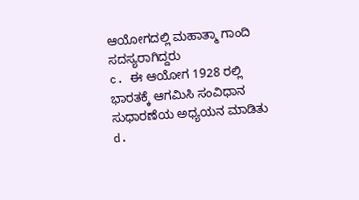ಆಯೋಗದಲ್ಲಿ ಮಹಾತ್ಮಾ ಗಾಂದಿ ಸದಸ್ಯರಾಗಿದ್ದರು
c. ಈ ಆಯೋಗ 1928 ರಲ್ಲಿ ಭಾರತಕ್ಕೆ ಆಗಮಿಸಿ ಸಂವಿಧಾನ ಸುಧಾರಣೆಯ ಅಧ್ಯಯನ ಮಾಡಿತು
d.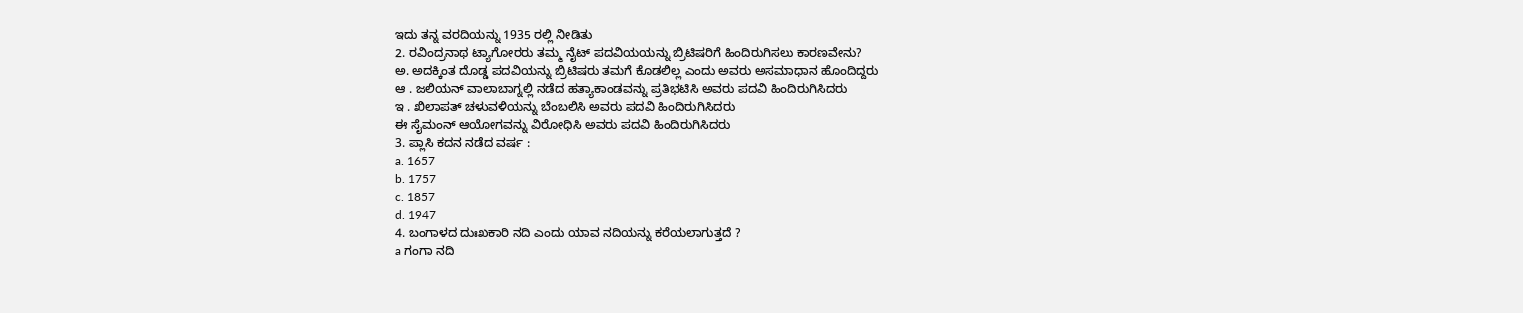ಇದು ತನ್ನ ವರದಿಯನ್ನು 1935 ರಲ್ಲಿ ನೀಡಿತು
2. ರವಿಂದ್ರನಾಥ ಟ್ಯಾಗೋರರು ತಮ್ಮ ನೈಟ್ ಪದವಿಯಯನ್ನು ಬ್ರಿಟಿಷರಿಗೆ ಹಿಂದಿರುಗಿಸಲು ಕಾರಣವೇನು?
ಅ. ಅದಕ್ಕಿಂತ ದೊಡ್ಡ ಪದವಿಯನ್ನು ಬ್ರಿಟಿಷರು ತಮಗೆ ಕೊಡಲಿಲ್ಲ ಎಂದು ಅವರು ಅಸಮಾಧಾನ ಹೊಂದಿದ್ದರು
ಆ . ಜಲಿಯನ್ ವಾಲಾಬಾಗ್ನಲ್ಲಿ ನಡೆದ ಹತ್ಯಾಕಾಂಡವನ್ನು ಪ್ರತಿಭಟಿಸಿ ಅವರು ಪದವಿ ಹಿಂದಿರುಗಿಸಿದರು
ಇ . ಖಿಲಾಪತ್ ಚಳುವಳಿಯನ್ನು ಬೆಂಬಲಿಸಿ ಅವರು ಪದವಿ ಹಿಂದಿರುಗಿಸಿದರು
ಈ ಸೈಮಂನ್ ಆಯೋಗವನ್ನು ವಿರೋಧಿಸಿ ಅವರು ಪದವಿ ಹಿಂದಿರುಗಿಸಿದರು
3. ಪ್ಲಾಸಿ ಕದನ ನಡೆದ ವರ್ಷ :
a. 1657
b. 1757
c. 1857
d. 1947
4. ಬಂಗಾಳದ ದುಃಖಕಾರಿ ನದಿ ಎಂದು ಯಾವ ನದಿಯನ್ನು ಕರೆಯಲಾಗುತ್ತದೆ ?
a ಗಂಗಾ ನದಿ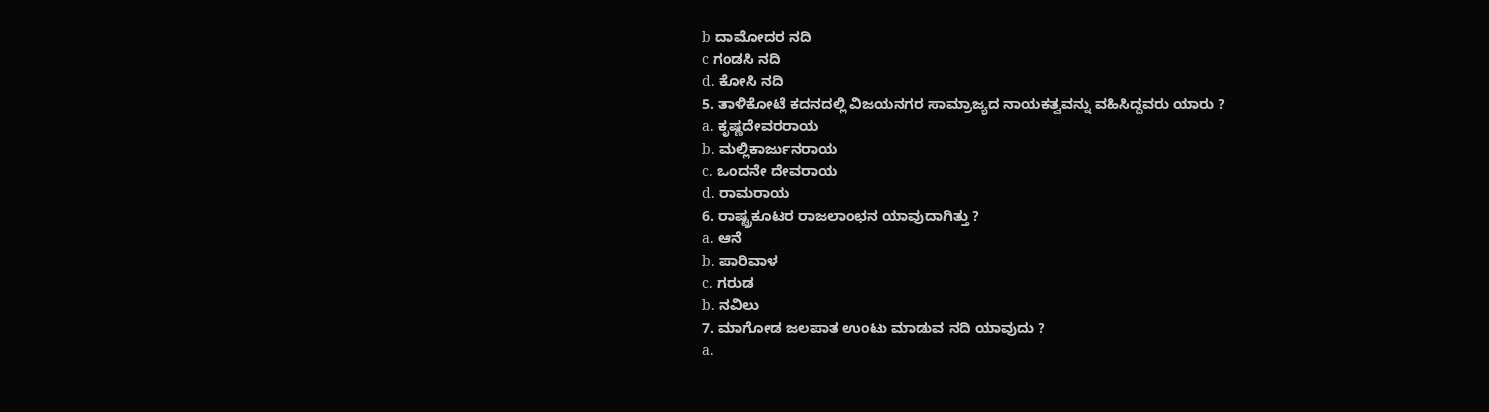b ದಾಮೋದರ ನದಿ
c ಗಂಡಸಿ ನದಿ
d. ಕೋಸಿ ನದಿ
5. ತಾಳಿಕೋಟೆ ಕದನದಲ್ಲಿ ವಿಜಯನಗರ ಸಾಮ್ರಾಜ್ಯದ ನಾಯಕತ್ವವನ್ನು ವಹಿಸಿದ್ದವರು ಯಾರು ?
a. ಕೃಷ್ಣದೇವರರಾಯ
b. ಮಲ್ಲಿಕಾರ್ಜುನರಾಯ
c. ಒಂದನೇ ದೇವರಾಯ
d. ರಾಮರಾಯ
6. ರಾಷ್ಟ್ರಕೂಟರ ರಾಜಲಾಂಛನ ಯಾವುದಾಗಿತ್ತು ?
a. ಆನೆ
b. ಪಾರಿವಾಳ
c. ಗರುಡ
b. ನವಿಲು
7. ಮಾಗೋಡ ಜಲಪಾತ ಉಂಟು ಮಾಡುವ ನದಿ ಯಾವುದು ?
a.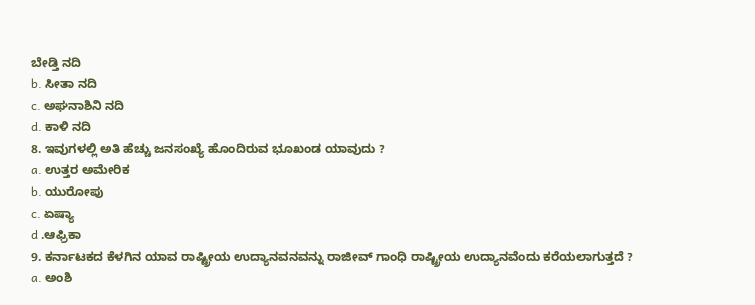ಬೇಡ್ತಿ ನದಿ
b. ಸೀತಾ ನದಿ
c. ಅಘನಾಶಿನಿ ನದಿ
d. ಕಾಳಿ ನದಿ
8. ಇವುಗಳಲ್ಲಿ ಅತಿ ಹೆಚ್ಚು ಜನಸಂಖ್ಯೆ ಹೊಂದಿರುವ ಭೂಖಂಡ ಯಾವುದು ?
a. ಉತ್ತರ ಅಮೇರಿಕ
b. ಯುರೋಪು
c. ಏಷ್ಯಾ
d .ಆಫ್ರಿಕಾ
9. ಕರ್ನಾಟಕದ ಕೆಳಗಿನ ಯಾವ ರಾಷ್ಟ್ರೀಯ ಉದ್ಯಾನವನವನ್ನು ರಾಜೀವ್ ಗಾಂಧಿ ರಾಷ್ಟ್ರೀಯ ಉದ್ಯಾನವೆಂದು ಕರೆಯಲಾಗುತ್ತದೆ ?
a. ಅಂಶಿ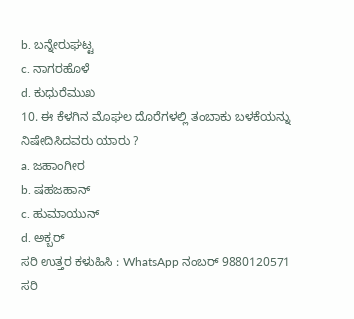b. ಬನ್ನೇರುಘಟ್ಟ
c. ನಾಗರಹೊಳೆ
d. ಕುಧುರೆಮುಖ
10. ಈ ಕೆಳಗಿನ ಮೊಘಲ ದೊರೆಗಳಲ್ಲಿ ತಂಬಾಕು ಬಳಕೆಯನ್ನು ನಿಷೇದಿಸಿದವರು ಯಾರು ?
a. ಜಹಾಂಗೀರ
b. ಷಹಜಹಾನ್
c. ಹುಮಾಯುನ್
d. ಅಕ್ಬರ್
ಸರಿ ಉತ್ತರ ಕಳುಹಿಸಿ : WhatsApp ನಂಬರ್ 9880120571
ಸರಿ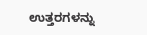ಉತ್ತರಗಳನ್ನು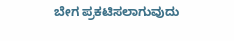ಬೇಗ ಪ್ರಕಟಿಸಲಾಗುವುದು